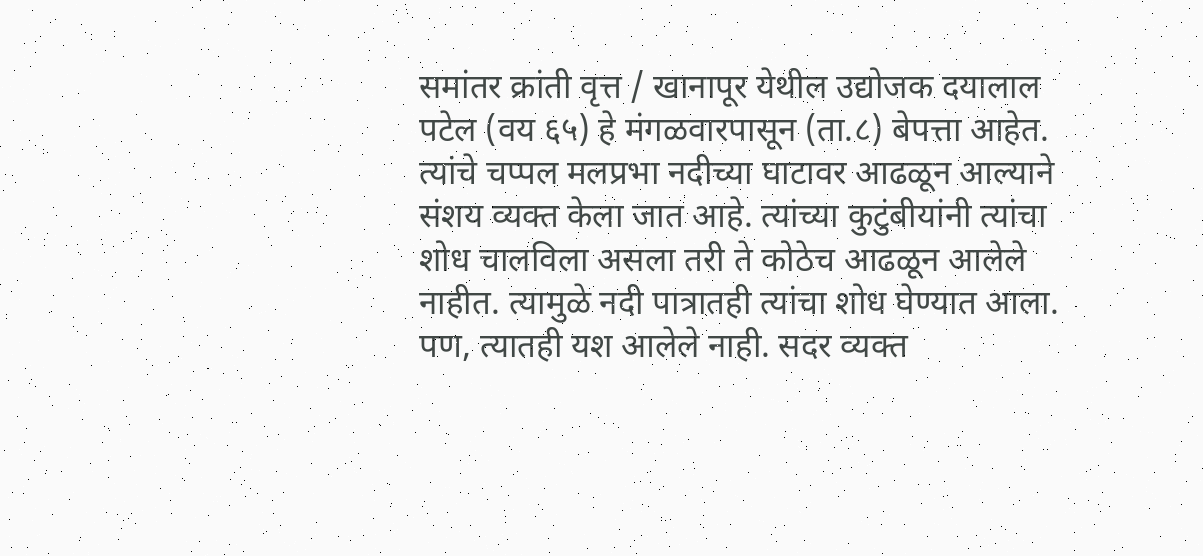समांतर क्रांती वृत्त / खानापूर येथील उद्योजक दयालाल पटेल (वय ६५) हे मंगळवारपासून (ता.८) बेपत्ता आहेत. त्यांचे चप्पल मलप्रभा नदीच्या घाटावर आढळून आल्याने संशय व्यक्त केला जात आहे. त्यांच्या कुटुंबीयांनी त्यांचा शोध चालविला असला तरी ते कोठेच आढळून आलेले नाहीत. त्यामुळे नदी पात्रातही त्यांचा शोध घेण्यात आला. पण, त्यातही यश आलेले नाही. सदर व्यक्त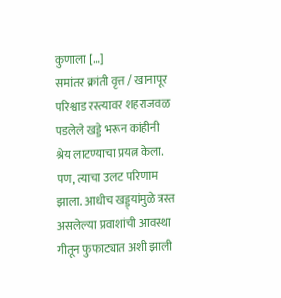कुणाला […]
समांतर क्रांती वृत्त / खानापूर परिश्वाड रस्त्यावर शहराजवळ पडलेले खड्डे भरून कांहीनी श्रेय लाटण्याचा प्रयत्न केला. पण, त्याचा उलट परिणाम झाला. आधीच खड्ड्यांमुळे त्रस्त असलेल्या प्रवाशांची आवस्था गीतून फुफाट्यात अशी झाली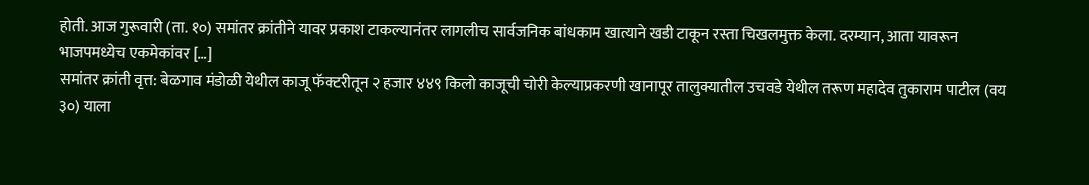होती. आज गुरूवारी (ता. १०) समांतर क्रांतीने यावर प्रकाश टाकल्यानंतर लागलीच सार्वजनिक बांधकाम खात्याने खडी टाकून रस्ता चिखलमुक्त केला. दरम्यान, आता यावरून भाजपमध्येच एकमेकांवर […]
समांतर क्रांती वृत्त: बेळगाव मंडोळी येथील काजू फॅक्टरीतून २ हजार ४४९ किलो काजूची चोरी केल्याप्रकरणी खानापूर तालुक्यातील उचवडे येथील तरूण महादेव तुकाराम पाटील (वय ३०) याला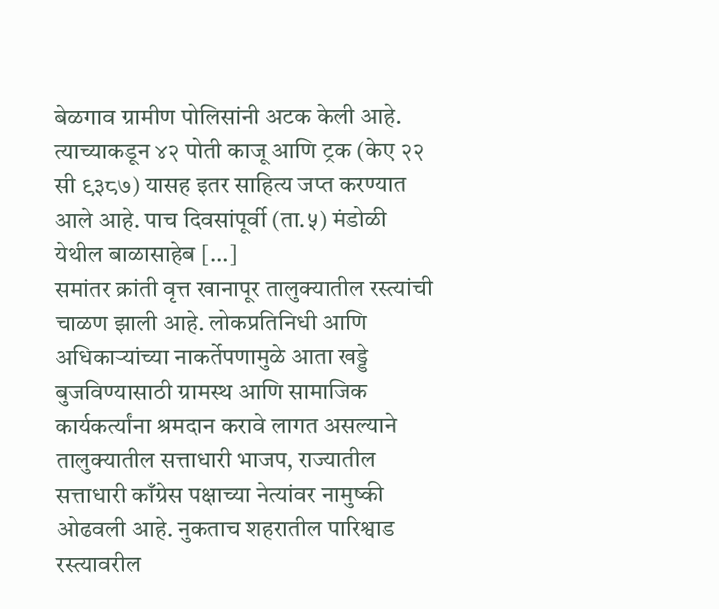बेळगाव ग्रामीण पोलिसांनी अटक केली आहे. त्याच्याकडून ४२ पोती काजू आणि ट्रक (केए २२ सी ९३८७) यासह इतर साहित्य जप्त करण्यात आले आहे. पाच दिवसांपूर्वी (ता.५) मंडोळी येथील बाळासाहेब […]
समांतर क्रांती वृत्त खानापूर तालुक्यातील रस्त्यांची चाळण झाली आहे. लोकप्रतिनिधी आणि अधिकाऱ्यांच्या नाकर्तेपणामुळे आता खड्डे बुजविण्यासाठी ग्रामस्थ आणि सामाजिक कार्यकर्त्यांना श्रमदान करावे लागत असल्याने तालुक्यातील सत्ताधारी भाजप, राज्यातील सत्ताधारी काँग्रेस पक्षाच्या नेत्यांवर नामुष्की ओढवली आहे. नुकताच शहरातील पारिश्वाड रस्त्यावरील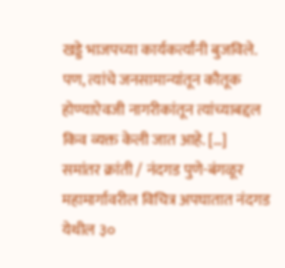खड्डे भाजपच्या कार्यकर्त्यांनी बुजविले. पण, त्यांचे जनसामान्यांतून कौतूक होण्याऐवजी नागरीकांतून त्यांच्याबद्दल किव व्यक्त केली जात आहे. […]
समांतर क्रांती / नंदगड पुणे-बंगळूर महामार्गावरील विचित्र अपघातात नंदगड येथील ३०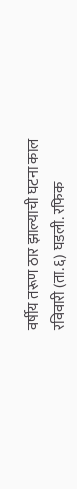वर्षीय तरूण ठार झाल्याची घटना काल रविवारी (ता.६) घडली. रफिक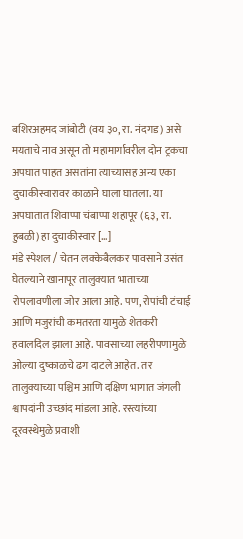बशिरअहमद जांबोटी (वय ३०, रा. नंदगड) असे मयताचे नाव असून तो महामार्गावरील दोन ट्रकचा अपघात पाहत असतांना त्याच्यासह अन्य एका दुचाकीस्वारावर काळाने घाला घातला. या अपघातात शिवाप्पा चंबाप्पा शहापूर (६३, रा. हुबळी) हा दुचाकीस्वार […]
मंडे स्पेशल / चेतन लक्केबैलकर पावसाने उसंत घेतल्याने खानापूर तालुक्यात भाताच्या रोपलावणीला जोर आला आहे. पण, रोपांची टंचाई आणि मजुरांची कमतरता यामुळे शेतकरी हवालदिल झाला आहे. पावसाच्या लहरीपणामुळे ओल्या दुष्काळचे ढग दाटले आहेत. तर तालुक्याच्या पश्चिम आणि दक्षिण भागात जंगली श्वापदांनी उच्छांद मांडला आहे. रस्त्यांच्या दूरवस्थेमुळे प्रवाशी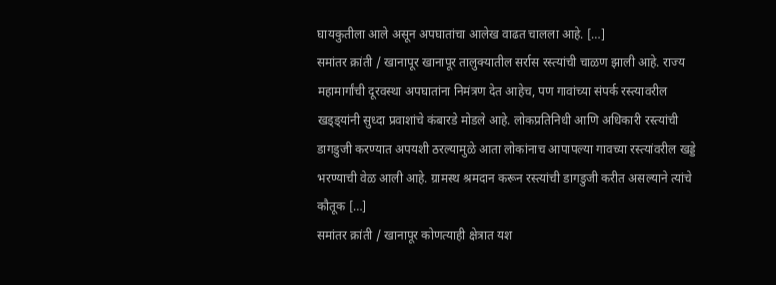घायकुतीला आले असून अपघातांचा आलेख वाढत चालला आहे. […]
समांतर क्रांती / खानापूर खानापूर तालुक्यातील सर्रास रस्त्यांची चाळण झाली आहे. राज्य महामार्गांची दूरवस्था अपघातांना निमंत्रण देत आहेच, पण गावांच्या संपर्क रस्त्यावरील खड्ड्यांनी सुध्दा प्रवाशांचे कंबारडे मोडले आहे. लोकप्रतिनिधी आणि अधिकारी रस्त्यांची डागडुजी करण्यात अपयशी ठरल्यामुळे आता लोकांनाच आपापल्या गावच्या रस्त्यांवरील खड्डे भरण्याची वेळ आली आहे. ग्रामस्थ श्रमदान करून रस्त्यांची डागडुजी करीत असल्याने त्यांचे कौतूक […]
समांतर क्रांती / खानापूर कोणत्याही क्षेत्रात यश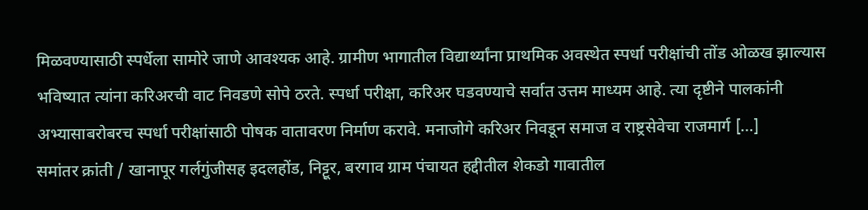मिळवण्यासाठी स्पर्धेला सामोरे जाणे आवश्यक आहे. ग्रामीण भागातील विद्यार्थ्यांना प्राथमिक अवस्थेत स्पर्धा परीक्षांची तोंड ओळख झाल्यास भविष्यात त्यांना करिअरची वाट निवडणे सोपे ठरते. स्पर्धा परीक्षा, करिअर घडवण्याचे सर्वात उत्तम माध्यम आहे. त्या दृष्टीने पालकांनी अभ्यासाबरोबरच स्पर्धा परीक्षांसाठी पोषक वातावरण निर्माण करावे. मनाजोगे करिअर निवडून समाज व राष्ट्रसेवेचा राजमार्ग […]
समांतर क्रांती / खानापूर गर्लगुंजीसह इदलहोंड, निट्टूर, बरगाव ग्राम पंचायत हद्दीतील शेकडो गावातील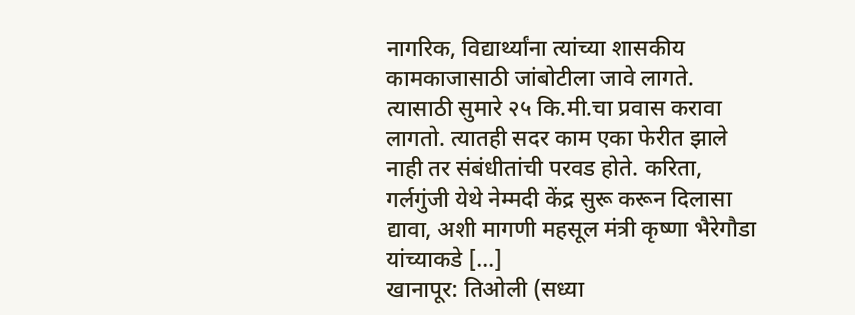नागरिक, विद्यार्थ्यांना त्यांच्या शासकीय कामकाजासाठी जांबोटीला जावे लागते. त्यासाठी सुमारे २५ कि.मी.चा प्रवास करावा लागतो. त्यातही सदर काम एका फेरीत झाले नाही तर संबंधीतांची परवड होते. करिता, गर्लगुंजी येथे नेम्मदी केंद्र सुरू करून दिलासा द्यावा, अशी मागणी महसूल मंत्री कृष्णा भैरेगौडा यांच्याकडे […]
खानापूर: तिओली (सध्या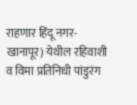राहणार हिंदू नगर-खानापूर) येथील रहिवाशी व विमा प्रतिनिधी पांडुरंग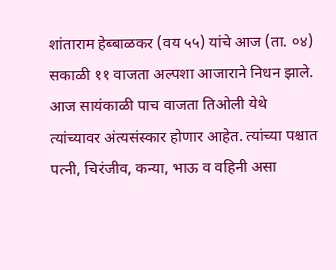शांताराम हेब्बाळकर (वय ५५) यांचे आज (ता. ०४) सकाळी ११ वाजता अल्पशा आजाराने निधन झाले. आज सायंकाळी पाच वाजता तिओली येथे त्यांच्यावर अंत्यसंस्कार होणार आहेत. त्यांच्या पश्चात पत्नी, चिरंजीव, कन्या, भाऊ व वहिनी असा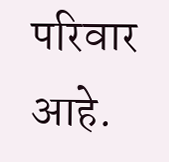परिवार आहे.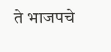ते भाजपचे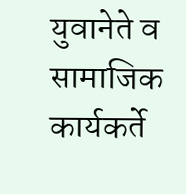युवानेते व सामाजिक कार्यकर्ते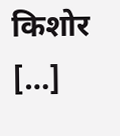किशोर […]